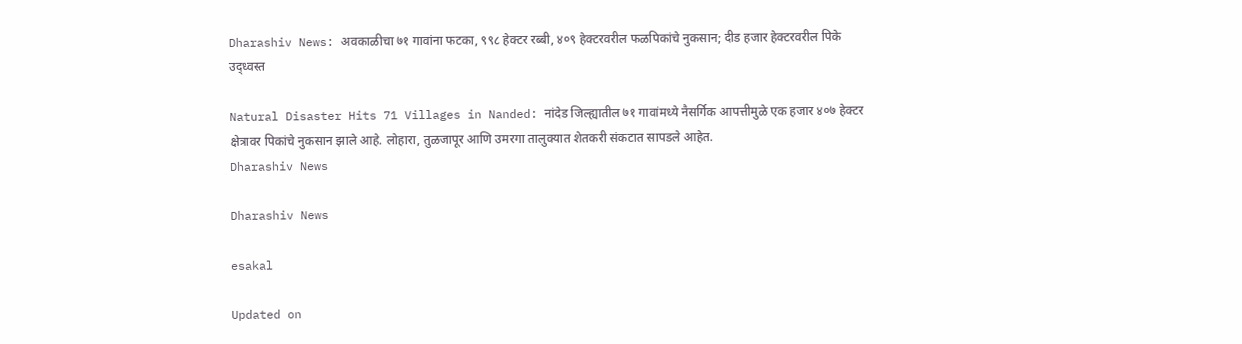Dharashiv News: अवकाळीचा ७१ गावांना फटका, ९९८ हेक्टर रब्बी, ४०९ हेक्टरवरील फळपिकांचे नुकसान; दीड हजार हेक्टरवरील पिके उद्ध्वस्त

Natural Disaster Hits 71 Villages in Nanded: नांदेड जिल्ह्यातील ७१ गावांमध्ये नैसर्गिक आपत्तीमुळे एक हजार ४०७ हेक्टर क्षेत्रावर पिकांचे नुकसान झाले आहे. लोहारा, तुळजापूर आणि उमरगा तालुक्यात शेतकरी संकटात सापडले आहेत.
Dharashiv News

Dharashiv News

esakal

Updated on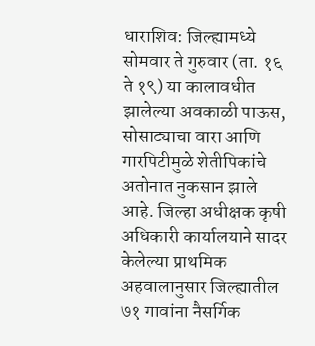धाराशिव: जिल्ह्यामध्ये सोमवार ते गुरुवार (ता. १६ ते १९) या कालावधीत झालेल्या अवकाळी पाऊस, सोसाट्याचा वारा आणि गारपिटीमुळे शेतीपिकांचे अतोनात नुकसान झाले आहे. जिल्हा अधीक्षक कृषी अधिकारी कार्यालयाने सादर केलेल्या प्राथमिक अहवालानुसार जिल्ह्यातील ७१ गावांना नैसर्गिक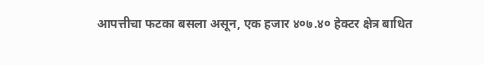आपत्तीचा फटका बसला असून, एक हजार ४०७.४० हेक्टर क्षेत्र बाधित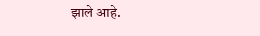झाले आहे.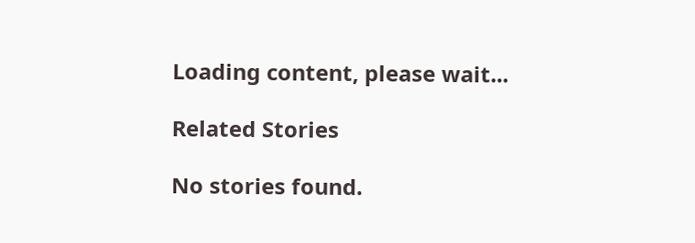Loading content, please wait...

Related Stories

No stories found.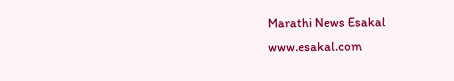Marathi News Esakal
www.esakal.com